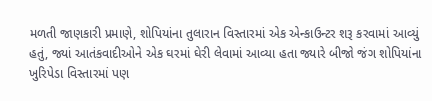મળતી જાણકારી પ્રમાણે, શોપિયાંના તુલારાન વિસ્તારમાં એક એન્કાઉન્ટર શરૂ કરવામાં આવ્યું હતું, જ્યાં આતંકવાદીઓને એક ઘરમાં ઘેરી લેવામાં આવ્યા હતા જ્યારે બીજો જંગ શોપિયાંના ખુરિપેડા વિસ્તારમાં પણ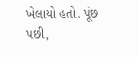ખેલાયો હતો. પૂંછ પછી,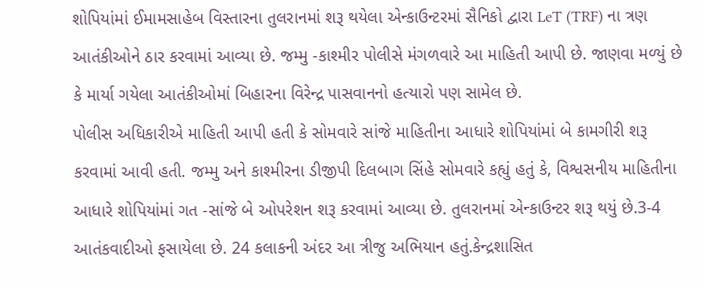શોપિયાંમાં ઈમામસાહેબ વિસ્તારના તુલરાનમાં શરૂ થયેલા એન્કાઉન્ટરમાં સૈનિકો દ્વારા LeT (TRF) ના ત્રણ આતંકીઓને ઠાર કરવામાં આવ્યા છે. જમ્મુ -કાશ્મીર પોલીસે મંગળવારે આ માહિતી આપી છે. જાણવા મળ્યું છે કે માર્યા ગયેલા આતંકીઓમાં બિહારના વિરેન્દ્ર પાસવાનનો હત્યારો પણ સામેલ છે.
પોલીસ અધિકારીએ માહિતી આપી હતી કે સોમવારે સાંજે માહિતીના આધારે શોપિયાંમાં બે કામગીરી શરૂ કરવામાં આવી હતી. જમ્મુ અને કાશ્મીરના ડીજીપી દિલબાગ સિંહે સોમવારે કહ્યું હતું કે, વિશ્વસનીય માહિતીના આધારે શોપિયાંમાં ગત -સાંજે બે ઓપરેશન શરૂ કરવામાં આવ્યા છે. તુલરાનમાં એન્કાઉન્ટર શરૂ થયું છે.3-4 આતંકવાદીઓ ફસાયેલા છે. 24 કલાકની અંદર આ ત્રીજુ અભિયાન હતું.કેન્દ્રશાસિત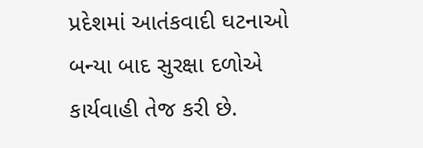પ્રદેશમાં આતંકવાદી ઘટનાઓ બન્યા બાદ સુરક્ષા દળોએ કાર્યવાહી તેજ કરી છે.